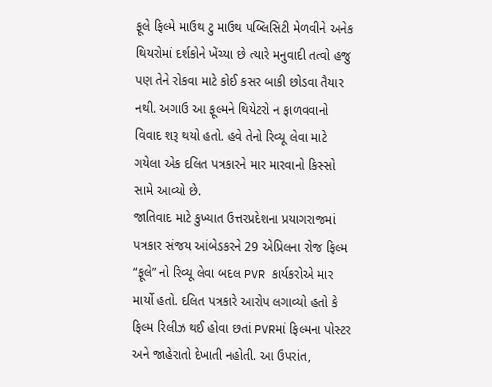ફૂલે ફિલ્મે માઉથ ટુ માઉથ પબ્લિસિટી મેળવીને અનેક થિયરોમાં દર્શકોને ખેંચ્યા છે ત્યારે મનુવાદી તત્વો હજુ પણ તેને રોકવા માટે કોઈ કસર બાકી છોડવા તૈયાર નથી. અગાઉ આ ફૂલ્મને થિયેટરો ન ફાળવવાનો વિવાદ શરૂ થયો હતો. હવે તેનો રિવ્યૂ લેવા માટે ગયેલા એક દલિત પત્રકારને માર મારવાનો કિસ્સો સામે આવ્યો છે.
જાતિવાદ માટે કુખ્યાત ઉત્તરપ્રદેશના પ્રયાગરાજમાં પત્રકાર સંજય આંબેડકરને 29 એપ્રિલના રોજ ફિલ્મ “ફૂલે” નો રિવ્યૂ લેવા બદલ PVR કાર્યકરોએ માર માર્યો હતો. દલિત પત્રકારે આરોપ લગાવ્યો હતો કે ફિલ્મ રિલીઝ થઈ હોવા છતાં PVRમાં ફિલ્મના પોસ્ટર અને જાહેરાતો દેખાતી નહોતી. આ ઉપરાંત,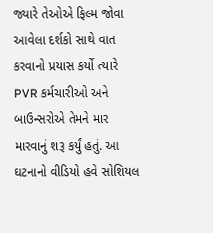જ્યારે તેઓએ ફિલ્મ જોવા આવેલા દર્શકો સાથે વાત કરવાનો પ્રયાસ કર્યો ત્યારે PVR કર્મચારીઓ અને બાઉન્સરોએ તેમને માર મારવાનું શરૂ કર્યું હતું. આ ઘટનાનો વીડિયો હવે સોશિયલ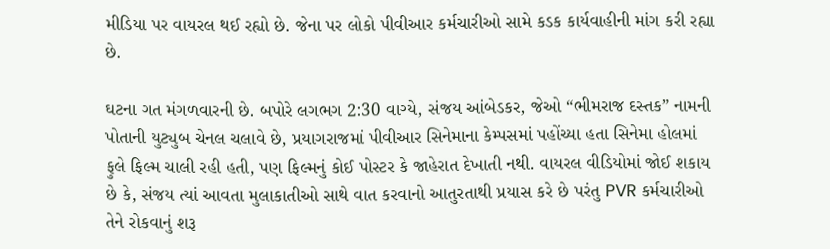મીડિયા પર વાયરલ થઈ રહ્યો છે. જેના પર લોકો પીવીઆર કર્મચારીઓ સામે કડક કાર્યવાહીની માંગ કરી રહ્યા છે.

ઘટના ગત મંગળવારની છે. બપોરે લગભગ 2:30 વાગ્યે, સંજય આંબેડકર, જેઓ “ભીમરાજ દસ્તક” નામની પોતાની યુટ્યુબ ચેનલ ચલાવે છે, પ્રયાગરાજમાં પીવીઆર સિનેમાના કેમ્પસમાં પહોંચ્યા હતા સિનેમા હોલમાં ફુલે ફિલ્મ ચાલી રહી હતી, પણ ફિલ્મનું કોઈ પોસ્ટર કે જાહેરાત દેખાતી નથી. વાયરલ વીડિયોમાં જોઈ શકાય છે કે, સંજય ત્યાં આવતા મુલાકાતીઓ સાથે વાત કરવાનો આતુરતાથી પ્રયાસ કરે છે પરંતુ PVR કર્મચારીઓ તેને રોકવાનું શરૂ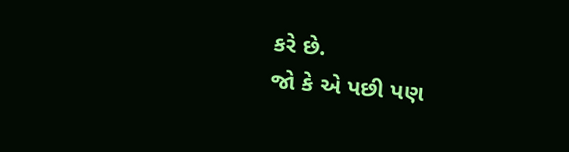કરે છે.
જો કે એ પછી પણ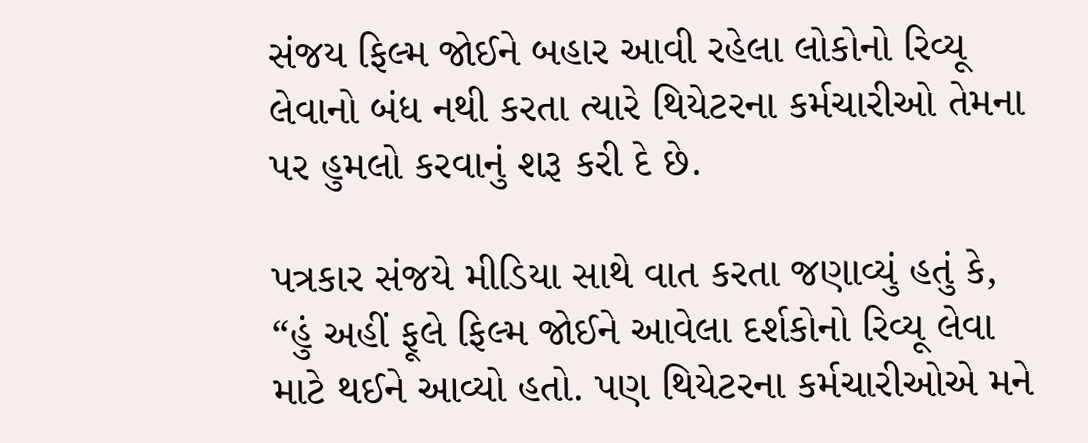સંજય ફિલ્મ જોઈને બહાર આવી રહેલા લોકોનો રિવ્યૂ લેવાનો બંધ નથી કરતા ત્યારે થિયેટરના કર્મચારીઓ તેમના પર હુમલો કરવાનું શરૂ કરી દે છે.

પત્રકાર સંજયે મીડિયા સાથે વાત કરતા જણાવ્યું હતું કે, “હું અહીં ફૂલે ફિલ્મ જોઈને આવેલા દર્શકોનો રિવ્યૂ લેવા માટે થઈને આવ્યો હતો. પણ થિયેટરના કર્મચારીઓએ મને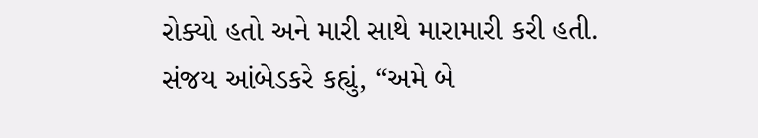રોક્યો હતો અને મારી સાથે મારામારી કરી હતી.
સંજય આંબેડકરે કહ્યું, “અમે બે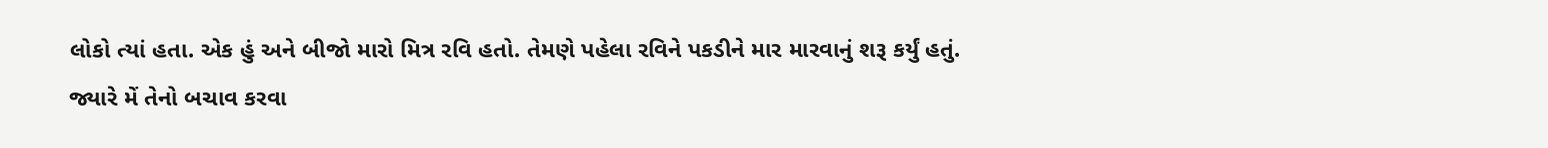લોકો ત્યાં હતા. એક હું અને બીજો મારો મિત્ર રવિ હતો. તેમણે પહેલા રવિને પકડીને માર મારવાનું શરૂ કર્યું હતું. જ્યારે મેં તેનો બચાવ કરવા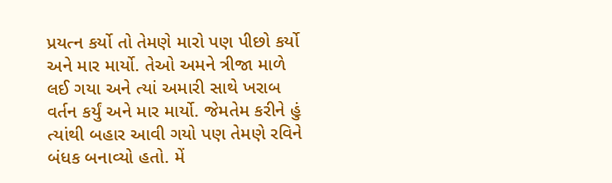પ્રયત્ન કર્યો તો તેમણે મારો પણ પીછો કર્યો અને માર માર્યો. તેઓ અમને ત્રીજા માળે લઈ ગયા અને ત્યાં અમારી સાથે ખરાબ વર્તન કર્યું અને માર માર્યો. જેમતેમ કરીને હું ત્યાંથી બહાર આવી ગયો પણ તેમણે રવિને બંધક બનાવ્યો હતો. મેં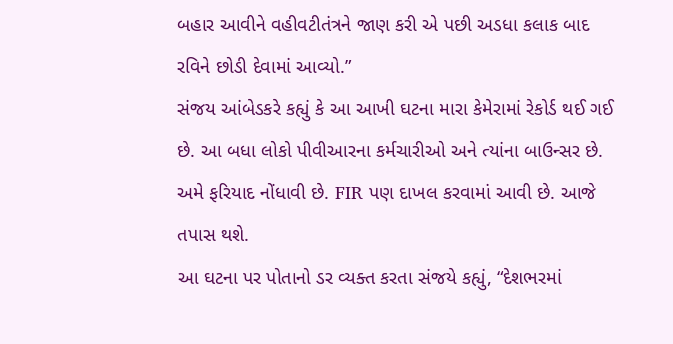બહાર આવીને વહીવટીતંત્રને જાણ કરી એ પછી અડધા કલાક બાદ રવિને છોડી દેવામાં આવ્યો.”
સંજય આંબેડકરે કહ્યું કે આ આખી ઘટના મારા કેમેરામાં રેકોર્ડ થઈ ગઈ છે. આ બધા લોકો પીવીઆરના કર્મચારીઓ અને ત્યાંના બાઉન્સર છે. અમે ફરિયાદ નોંધાવી છે. FIR પણ દાખલ કરવામાં આવી છે. આજે તપાસ થશે.
આ ઘટના પર પોતાનો ડર વ્યક્ત કરતા સંજયે કહ્યું, “દેશભરમાં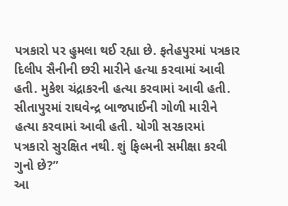પત્રકારો પર હુમલા થઈ રહ્યા છે. ફતેહપુરમાં પત્રકાર દિલીપ સૈનીની છરી મારીને હત્યા કરવામાં આવી હતી. મુકેશ ચંદ્રાકરની હત્યા કરવામાં આવી હતી. સીતાપુરમાં રાઘવેન્દ્ર બાજપાઈની ગોળી મારીને હત્યા કરવામાં આવી હતી. યોગી સરકારમાં પત્રકારો સુરક્ષિત નથી. શું ફિલ્મની સમીક્ષા કરવી ગુનો છે?”
આ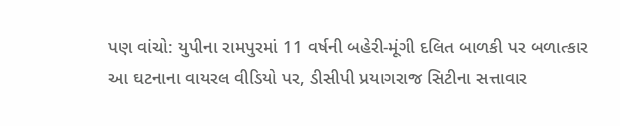પણ વાંચો: યુપીના રામપુરમાં 11 વર્ષની બહેરી-મૂંગી દલિત બાળકી પર બળાત્કાર
આ ઘટનાના વાયરલ વીડિયો પર, ડીસીપી પ્રયાગરાજ સિટીના સત્તાવાર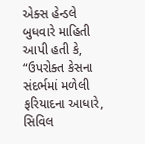એક્સ હેન્ડલે બુધવારે માહિતી આપી હતી કે, “ઉપરોક્ત કેસના સંદર્ભમાં મળેલી ફરિયાદના આધારે, સિવિલ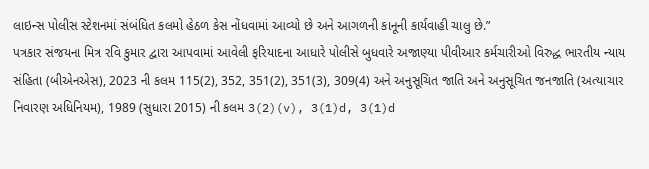લાઇન્સ પોલીસ સ્ટેશનમાં સંબંધિત કલમો હેઠળ કેસ નોંધવામાં આવ્યો છે અને આગળની કાનૂની કાર્યવાહી ચાલુ છે.”
પત્રકાર સંજયના મિત્ર રવિ કુમાર દ્વારા આપવામાં આવેલી ફરિયાદના આધારે પોલીસે બુધવારે અજાણ્યા પીવીઆર કર્મચારીઓ વિરુદ્ધ ભારતીય ન્યાય સંહિતા (બીએનએસ), 2023 ની કલમ 115(2), 352, 351(2), 351(3), 309(4) અને અનુસૂચિત જાતિ અને અનુસૂચિત જનજાતિ (અત્યાચાર નિવારણ અધિનિયમ), 1989 (સુધારા 2015) ની કલમ 3(2)(v), 3(1)d, 3(1)d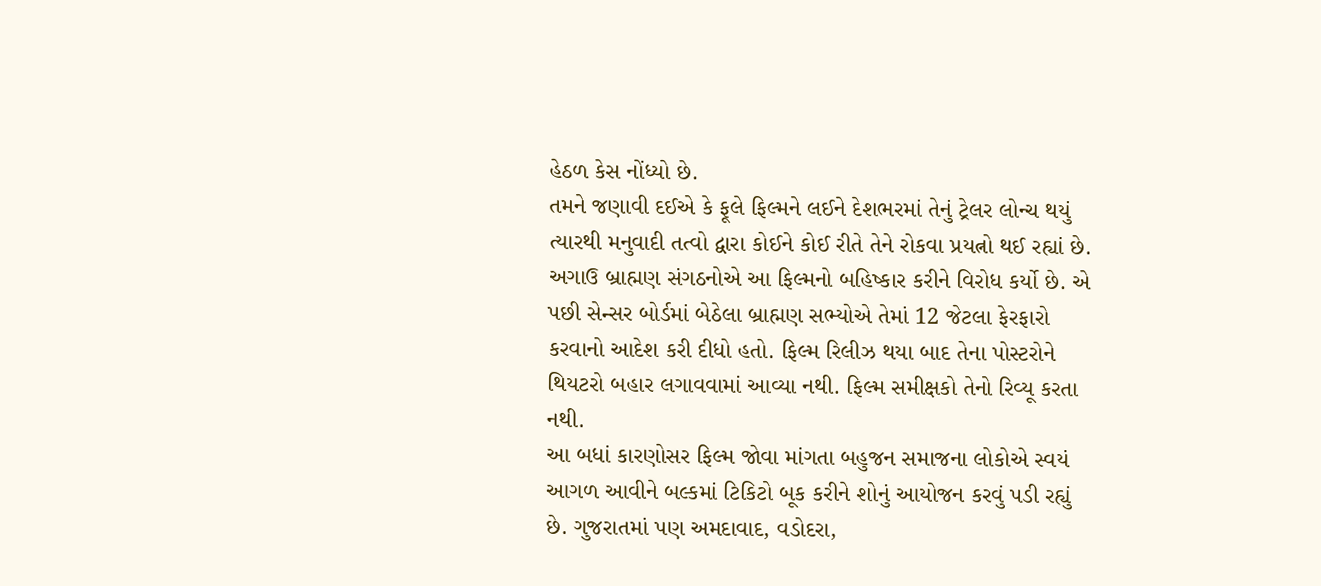હેઠળ કેસ નોંધ્યો છે.
તમને જણાવી દઈએ કે ફૂલે ફિલ્મને લઈને દેશભરમાં તેનું ટ્રેલર લોન્ચ થયું ત્યારથી મનુવાદી તત્વો દ્વારા કોઈને કોઈ રીતે તેને રોકવા પ્રયત્નો થઈ રહ્યાં છે. અગાઉ બ્રાહ્મણ સંગઠનોએ આ ફિલ્મનો બહિષ્કાર કરીને વિરોધ કર્યો છે. એ પછી સેન્સર બોર્ડમાં બેઠેલા બ્રાહ્મણ સભ્યોએ તેમાં 12 જેટલા ફેરફારો કરવાનો આદેશ કરી દીધો હતો. ફિલ્મ રિલીઝ થયા બાદ તેના પોસ્ટરોને થિયટરો બહાર લગાવવામાં આવ્યા નથી. ફિલ્મ સમીક્ષકો તેનો રિવ્યૂ કરતા નથી.
આ બધાં કારણોસર ફિલ્મ જોવા માંગતા બહુજન સમાજના લોકોએ સ્વયં આગળ આવીને બલ્કમાં ટિકિટો બૂક કરીને શોનું આયોજન કરવું પડી રહ્યું છે. ગુજરાતમાં પણ અમદાવાદ, વડોદરા,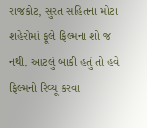રાજકોટ, સુરત સહિતના મોટા શહેરોમાં ફૂલે ફિલ્મના શો જ નથી. આટલું બાકી હતું તો હવે ફિલ્મનો રિવ્યૂ કરવા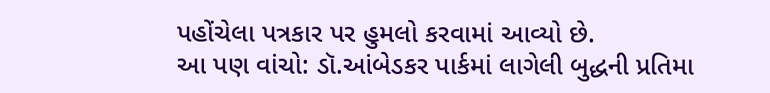પહોંચેલા પત્રકાર પર હુમલો કરવામાં આવ્યો છે.
આ પણ વાંચો: ડૉ.આંબેડકર પાર્કમાં લાગેલી બુદ્ધની પ્રતિમા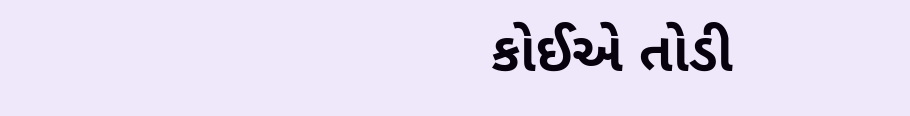કોઈએ તોડી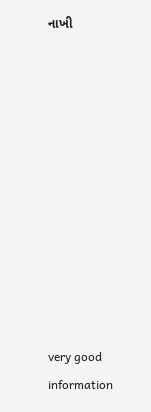નાખી











very good information